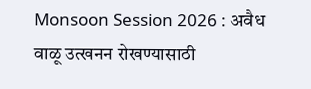Monsoon Session 2026 : अवैध वाळू उत्खनन रोखण्यासाठी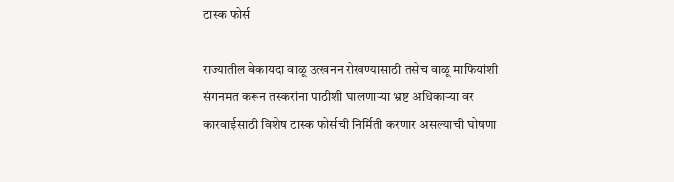टास्क फोर्स

राज्यातील बेकायदा वाळू उत्खनन रोखण्यासाठी तसेच वाळू माफियांशी संगनमत करून तस्करांना पाठीशी घालणाऱ्या भ्रष्ट अधिकाऱ्या वर कारवाईसाठी विशेष टास्क फोर्सची निर्मिती करणार असल्याची घोषणा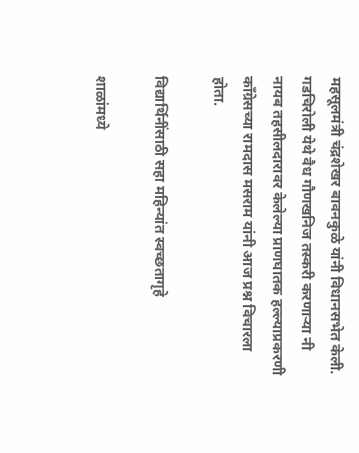महसूलमंत्री चंद्रशेखर बावनकुळे यांनी विधानसभेत केली. गडचिरोली येथे वैध गौणखनिज तस्करी करणाऱ्या नी नायब तहसीलदारावर केलेल्या प्राणघातक हल्ल्याप्रकरणी काँग्रेसच्या रामदास मसराम यांनी आज प्रश्न विचारला होता.

विद्यार्थिनींसाठी सहा महिन्यांत स्वच्छतागृहे

शाळांमध्ये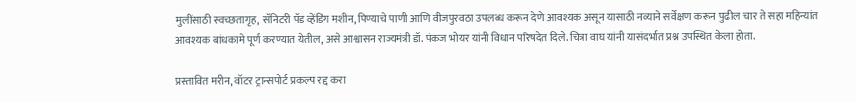मुलींसाठी स्वच्छतागृह, सॅनिटरी पॅड व्हेंडिंग मशीन, पिण्याचे पाणी आणि वीजपुरवठा उपलब्ध करून देणे आवश्यक असून यासाठी नव्याने सर्वेक्षण करून पुढील चार ते सहा महिन्यांत आवश्यक बांधकामे पूर्ण करण्यात येतील, असे आश्वासन राज्यमंत्री डॉ. पंकज भोयर यांनी विधान परिषदेत दिले. चित्रा वाघ यांनी यासंदर्भात प्रश्न उपस्थित केला होता.

प्रस्तावित मरीन, वॉटर ट्रान्सपोर्ट प्रकल्प रद्द करा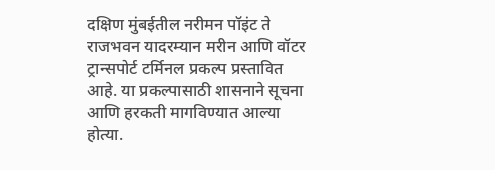दक्षिण मुंबईतील नरीमन पॉइंट ते राजभवन यादरम्यान मरीन आणि वॉटर ट्रान्सपोर्ट टर्मिनल प्रकल्प प्रस्तावित आहे. या प्रकल्पासाठी शासनाने सूचना आणि हरकती मागविण्यात आल्या होत्या.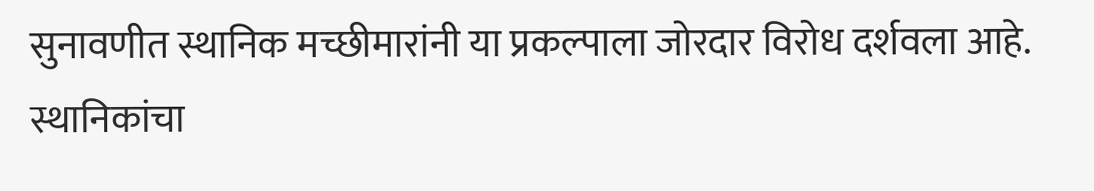सुनावणीत स्थानिक मच्छीमारांनी या प्रकल्पाला जोरदार विरोध दर्शवला आहे. स्थानिकांचा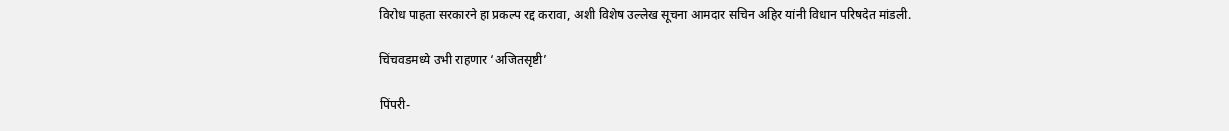विरोध पाहता सरकारने हा प्रकल्प रद्द करावा, अशी विशेष उल्लेख सूचना आमदार सचिन अहिर यांनी विधान परिषदेत मांडली.

चिंचवडमध्ये उभी राहणार ‘अजितसृष्टी’

पिंपरी-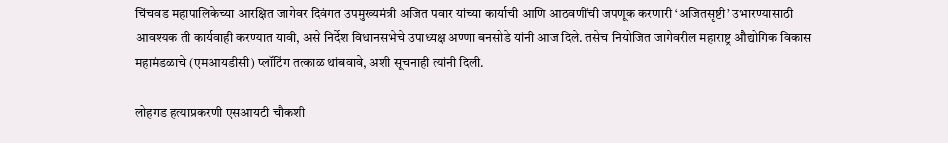चिंचवड महापालिकेच्या आरक्षित जागेवर दिवंगत उपमुख्यमंत्री अजित पवार यांच्या कार्याची आणि आठवणींची जपणूक करणारी ‘अजितसृष्टी’ उभारण्यासाठी आवश्यक ती कार्यवाही करण्यात यावी, असे निर्देश विधानसभेचे उपाध्यक्ष अण्णा बनसोडे यांनी आज दिले. तसेच नियोजित जागेवरील महाराष्ट्र औद्योगिक विकास महामंडळाचे (एमआयडीसी) प्लॉटिंग तत्काळ थांबवावे, अशी सूचनाही त्यांनी दिली.

लोहगड हत्याप्रकरणी एसआयटी चौकशी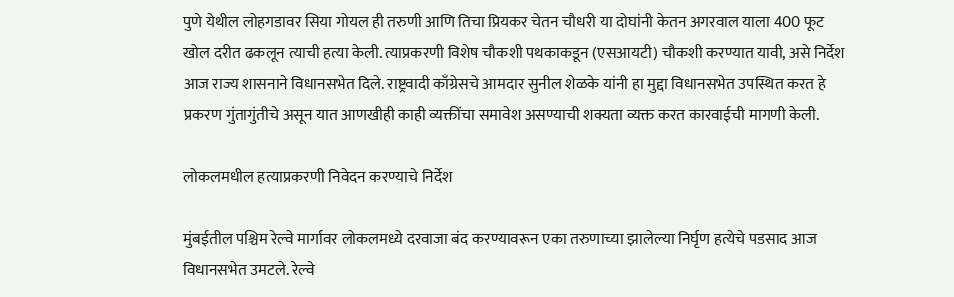पुणे येथील लोहगडावर सिया गोयल ही तरुणी आणि तिचा प्रियकर चेतन चौधरी या दोघांनी केतन अगरवाल याला 400 फूट खोल दरीत ढकलून त्याची हत्या केली. त्याप्रकरणी विशेष चौकशी पथकाकडून (एसआयटी) चौकशी करण्यात यावी, असे निर्देश आज राज्य शासनाने विधानसभेत दिले. राष्ट्रवादी काँग्रेसचे आमदार सुनील शेळके यांनी हा मुद्दा विधानसभेत उपस्थित करत हे प्रकरण गुंतागुंतीचे असून यात आणखीही काही व्यक्तींचा समावेश असण्याची शक्यता व्यक्त करत कारवाईची मागणी केली.

लोकलमधील हत्याप्रकरणी निवेदन करण्याचे निर्देश

मुंबईतील पश्चिम रेल्वे मार्गावर लोकलमध्ये दरवाजा बंद करण्यावरून एका तरुणाच्या झालेल्या निर्घृण हत्येचे पडसाद आज विधानसभेत उमटले. रेल्वे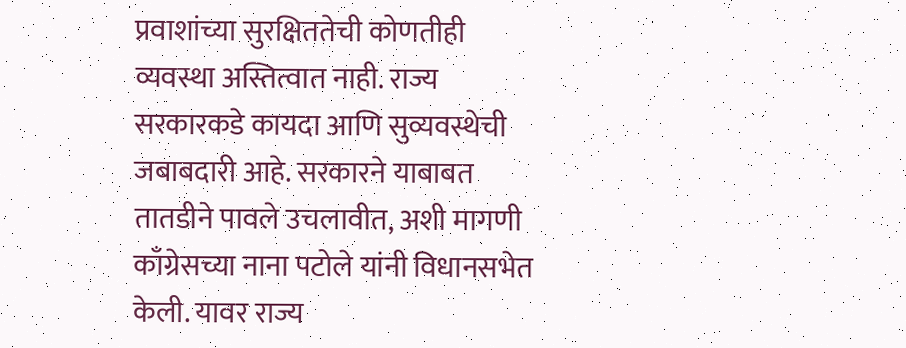प्रवाशांच्या सुरक्षिततेची कोणतीही व्यवस्था अस्तित्वात नाही. राज्य सरकारकडे कायदा आणि सुव्यवस्थेची जबाबदारी आहे. सरकारने याबाबत तातडीने पावले उचलावीत, अशी मागणी काँग्रेसच्या नाना पटोले यांनी विधानसभेत केली. यावर राज्य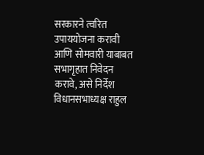सरकारने त्वरित उपाययोजना करावी आणि सोमवारी याबाबत सभागृहात निवेदन करावे, असे निर्देश विधानसभाध्यक्ष राहुल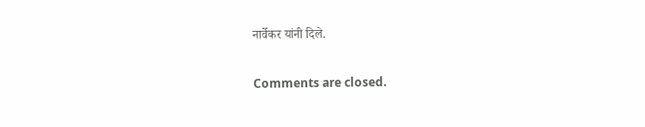नार्वेकर यांनी दिले.

Comments are closed.